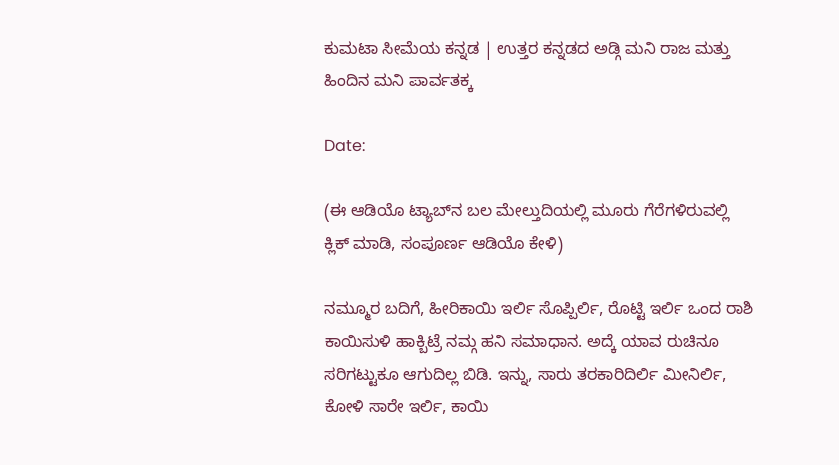ಕುಮಟಾ ಸೀಮೆಯ ಕನ್ನಡ | ಉತ್ತರ ಕನ್ನಡದ ಅಡ್ಗಿ ಮನಿ ರಾಜ ಮತ್ತು ಹಿಂದಿನ ಮನಿ ಪಾರ್ವತಕ್ಕ

Date:

(ಈ ಆಡಿಯೊ ಟ್ಯಾಬ್‌ನ ಬಲ ಮೇಲ್ತುದಿಯಲ್ಲಿ ಮೂರು ಗೆರೆಗಳಿರುವಲ್ಲಿ ಕ್ಲಿಕ್ ಮಾಡಿ, ಸಂಪೂರ್ಣ ಆಡಿಯೊ ಕೇಳಿ)

ನಮ್ಮೂರ ಬದಿಗೆ, ಹೀರಿಕಾಯಿ ಇರ್ಲಿ ಸೊಪ್ಪಿರ್ಲಿ, ರೊಟ್ಟಿ ಇರ್ಲಿ ಒಂದ ರಾಶಿ ಕಾಯಿಸುಳಿ ಹಾಕ್ಬಿಟ್ರೆ ನಮ್ಗ ಹನಿ‌ ಸಮಾಧಾನ. ಅದ್ಕೆ ಯಾವ ರುಚಿನೂ ಸರಿಗಟ್ಟುಕೂ ಆಗುದಿಲ್ಲ ಬಿಡಿ. ಇನ್ನು, ಸಾರು ತರಕಾರಿದಿರ್ಲಿ ಮೀನಿರ್ಲಿ, ಕೋಳಿ ಸಾರೇ ಇರ್ಲಿ, ಕಾಯಿ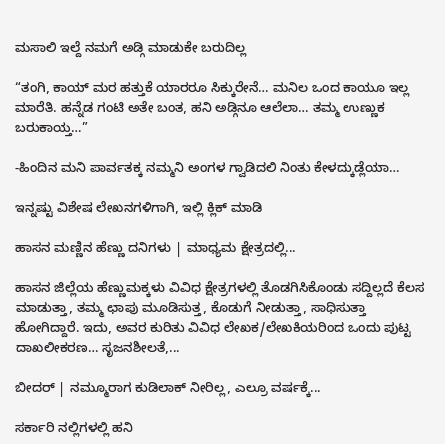ಮಸಾಲಿ ಇಲ್ದೆ ನಮಗೆ ಅಡ್ಗಿ ಮಾಡುಕೇ ಬರುದಿಲ್ಲ

“ತಂಗಿ, ಕಾಯ್ ಮರ ಹತ್ತುಕೆ ಯಾರರೂ ಸಿಕ್ಕುರೇನೆ… ಮನಿಲ ಒಂದ ಕಾಯೂ ಇಲ್ಲ ಮಾರೆತಿ. ಹನ್ನೆಡ ಗಂಟಿ ಅತೇ ಬಂತ, ಹನಿ ಅಡ್ಗಿನೂ ಆಲೆಲಾ… ತಮ್ಮ ಉಣ್ಣುಕ ಬರುಕಾಯ್ತ…”

-ಹಿಂದಿನ ಮನಿ ಪಾರ್ವತಕ್ಕ ನಮ್ಮನಿ ಅಂಗಳ ಗ್ವಾಡಿದಲಿ ನಿಂತು ಕೇಳದ್ಕುಡ್ಲೆಯಾ…

ಇನ್ನಷ್ಟು ವಿಶೇಷ ಲೇಖನಗಳಿಗಾಗಿ, ಇಲ್ಲಿ ಕ್ಲಿಕ್ ಮಾಡಿ

ಹಾಸನ ಮಣ್ಣಿನ ಹೆಣ್ಣು ದನಿಗಳು | ಮಾಧ್ಯಮ ಕ್ಷೇತ್ರದಲ್ಲಿ...

ಹಾಸನ ಜಿಲ್ಲೆಯ ಹೆಣ್ಣುಮಕ್ಕಳು ವಿವಿಧ ಕ್ಷೇತ್ರಗಳಲ್ಲಿ ತೊಡಗಿಸಿಕೊಂಡು ಸದ್ದಿಲ್ಲದೆ ಕೆಲಸ ಮಾಡುತ್ತಾ, ತಮ್ಮ ಛಾಪು ಮೂಡಿಸುತ್ತ, ಕೊಡುಗೆ ನೀಡುತ್ತಾ, ಸಾಧಿಸುತ್ತಾ ಹೋಗಿದ್ದಾರೆ. ಇದು, ಅವರ ಕುರಿತು ವಿವಿಧ ಲೇಖಕ/ಲೇಖಕಿಯರಿಂದ ಒಂದು ಪುಟ್ಟ ದಾಖಲೀಕರಣ… ಸೃಜನಶೀಲತೆ,...

ಬೀದರ್ | ನಮ್ಮೂರಾಗ ಕುಡಿಲಾಕ್ ನೀರಿಲ್ಲ, ಎಲ್ರೂ ವರ್ಷಕ್ಕೆ...

ಸರ್ಕಾರಿ ನಲ್ಲಿಗಳಲ್ಲಿ ಹನಿ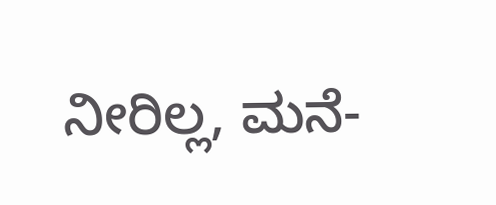ನೀರಿಲ್ಲ, ಮನೆ-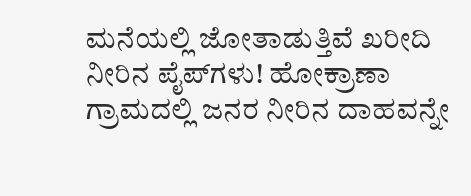ಮನೆಯಲ್ಲಿ ಜೋತಾಡುತ್ತಿವೆ ಖರೀದಿ ನೀರಿನ ಪೈಪ್‌ಗಳು! ಹೋಕ್ರಾಣಾ ಗ್ರಾಮದಲ್ಲಿ ಜನರ ನೀರಿನ ದಾಹವನ್ನೇ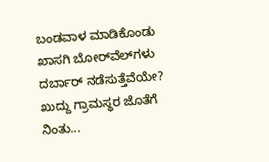ಬಂಡವಾಳ ಮಾಡಿಕೊಂಡು ಖಾಸಗಿ ಬೋರ್‌ವೆಲ್‌ಗಳು ದರ್ಬಾರ್‌ ನಡೆಸುತ್ತೆವೆಯೇ? ಖುದ್ದು ಗ್ರಾಮಸ್ಥರ ಜೊತೆಗೆ ನಿಂತು...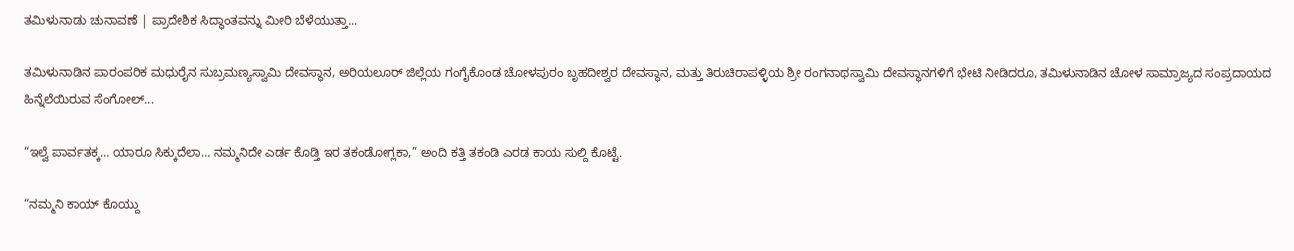ತಮಿಳುನಾಡು ಚುನಾವಣೆ | ಪ್ರಾದೇಶಿಕ ಸಿದ್ಧಾಂತವನ್ನು ಮೀರಿ ಬೆಳೆಯುತ್ತಾ...

ತಮಿಳುನಾಡಿನ ಪಾರಂಪರಿಕ ಮಧುರೈನ ಸುಬ್ರಮಣ್ಯಸ್ವಾಮಿ ದೇವಸ್ಥಾನ, ಅರಿಯಲೂರ್ ಜಿಲ್ಲೆಯ ಗಂಗೈಕೊಂಡ ಚೋಳಪುರಂ ಬೃಹದೀಶ್ವರ ದೇವಸ್ಥಾನ, ಮತ್ತು ತಿರುಚಿರಾಪಳ್ಳಿಯ ಶ್ರೀ ರಂಗನಾಥಸ್ವಾಮಿ ದೇವಸ್ಥಾನಗಳಿಗೆ ಭೇಟಿ ನೀಡಿದರೂ, ತಮಿಳುನಾಡಿನ ಚೋಳ ಸಾಮ್ರಾಜ್ಯದ ಸಂಪ್ರದಾಯದ ಹಿನ್ನೆಲೆಯಿರುವ ಸೆಂಗೋಲ್...

“ಇಲ್ವೆ ಪಾರ್ವತಕ್ಕ… ಯಾರೂ ಸಿಕ್ಕುದೆಲಾ… ನಮ್ಮನಿದೇ ಎರ್ಡ ಕೊಡ್ತಿ ಇರ ತಕಂಡೋಗ್ಲಕಾ,” ಅಂದಿ ಕತ್ತಿ ತಕಂಡಿ ಎರಡ ಕಾಯ ಸುಲ್ದಿ ಕೊಟ್ಟೆ.

“ನಮ್ಮನಿ ಕಾಯ್ ಕೊಯ್ದು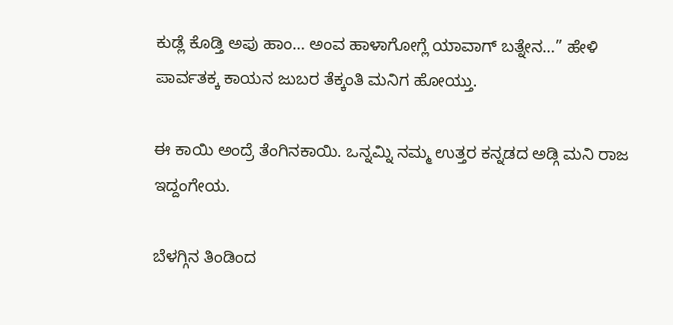ಕುಡ್ಲೆ ಕೊಡ್ತಿ ಅಪು ಹಾಂ… ಅಂವ ಹಾಳಾಗೋಗ್ಲೆ ಯಾವಾಗ್ ಬತ್ನೇನ…” ಹೇಳಿ ಪಾರ್ವತಕ್ಕ ಕಾಯನ ಜುಬರ ತೆಕ್ಕಂತಿ ಮನಿಗ ಹೋಯ್ತು.

ಈ ಕಾಯಿ ಅಂದ್ರೆ ತೆಂಗಿನಕಾಯಿ. ಒನ್ನಮ್ನಿ ನಮ್ಮ ಉತ್ತರ ಕನ್ನಡದ ಅಡ್ಗಿ ಮನಿ ರಾಜ ಇದ್ದಂಗೇಯ.

ಬೆಳಗ್ಗಿನ ತಿಂಡಿಂದ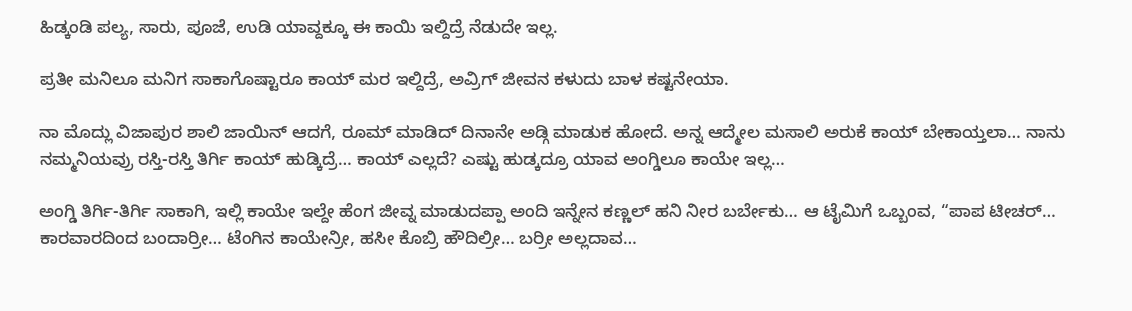ಹಿಡ್ಕಂಡಿ ಪಲ್ಯ, ಸಾರು, ಪೂಜೆ, ಉಡಿ ಯಾವ್ದಕ್ಕೂ ಈ ಕಾಯಿ ಇಲ್ದಿದ್ರೆ ನೆಡುದೇ ಇಲ್ಲ.

ಪ್ರತೀ ಮನಿಲೂ ಮನಿಗ ಸಾಕಾಗೊಷ್ಟಾರೂ ಕಾಯ್ ಮರ ಇಲ್ದಿದ್ರೆ, ಅವ್ರಿಗ್ ಜೀವನ ಕಳುದು ಬಾಳ ಕಷ್ಟನೇಯಾ.

ನಾ ಮೊದ್ಲು ವಿಜಾಪುರ ಶಾಲಿ ಜಾಯಿನ್ ಆದಗೆ, ರೂಮ್ ಮಾಡಿದ್ ದಿನಾನೇ ಅಡ್ಗಿ ಮಾಡುಕ ಹೋದೆ. ಅನ್ನ ಆದ್ಮೇಲ‌ ಮಸಾಲಿ ಅರುಕೆ ಕಾಯ್ ಬೇಕಾಯ್ತಲಾ… ನಾನು ನಮ್ಮನಿಯವ್ರು ರಸ್ತಿ-ರಸ್ತಿ ತಿರ್ಗಿ ಕಾಯ್ ಹುಡ್ಕಿದ್ರೆ… ಕಾಯ್ ಎಲ್ಲದೆ? ಎಷ್ಟು ಹುಡ್ಕದ್ರೂ ಯಾವ ಅಂಗ್ಡಿಲೂ ಕಾಯೇ ಇಲ್ಲ…

ಅಂಗ್ಡಿ ತಿರ್ಗಿ-ತಿರ್ಗಿ ಸಾಕಾಗಿ, ಇಲ್ಲಿ ಕಾಯೇ ಇಲ್ದೇ ಹೆಂಗ ಜೀವ್ನ ಮಾಡುದಪ್ಪಾ ಅಂದಿ ಇನ್ನೇನ ಕಣ್ಣಲ್ ಹನಿ ನೀರ ಬರ್ಬೇಕು… ಆ ಟೈಮಿಗೆ ಒಬ್ಬಂವ, “ಪಾಪ ಟೀಚರ್… ಕಾರವಾರದಿಂದ ಬಂದಾರ್ರೀ… ಟೆಂಗಿನ ಕಾಯೇನ್ರೀ, ಹಸೀ ಕೊಬ್ರಿ ಹೌದಿಲ್ರೀ… ಬರ್ರೀ ಅಲ್ಲದಾವ…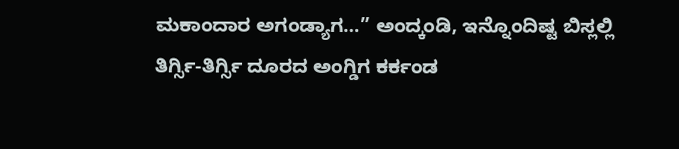ಮಕಾಂದಾರ ಅಗಂಡ್ಯಾಗ…” ಅಂದ್ಕಂಡಿ, ಇನ್ನೊಂದಿಷ್ಟ ಬಿಸ್ಲಲ್ಲಿ ತಿರ್ಗ್ಸಿ-ತಿರ್ಗ್ಸಿ ದೂರದ ಅಂಗ್ಡಿಗ ಕರ್ಕಂಡ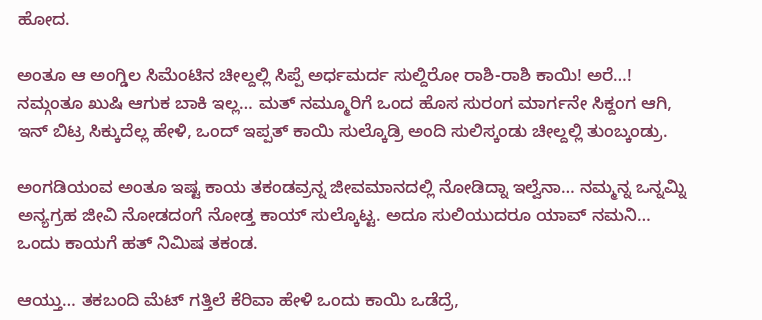ಹೋದ.

ಅಂತೂ ಆ ಅಂಗ್ಡಿಲ ಸಿಮೆಂಟಿನ ಚೀಲ್ದಲ್ಲಿ ಸಿಪ್ಪೆ ಅರ್ಧಮರ್ದ ಸುಲ್ದಿರೋ ರಾಶಿ-ರಾಶಿ ಕಾಯಿ! ಅರೆ…! ನಮ್ಗಂತೂ ಖುಷಿ ಆಗುಕ ಬಾಕಿ ಇಲ್ಲ… ಮತ್ ನಮ್ಮೂರಿಗೆ ಒಂದ ಹೊಸ ಸುರಂಗ ಮಾರ್ಗನೇ ಸಿಕ್ದಂಗ ಆಗಿ, ಇನ್ ಬಿಟ್ರ ಸಿಕ್ಕುದೆಲ್ಲ ಹೇಳಿ, ಒಂದ್ ಇಪ್ಪತ್ ಕಾಯಿ ಸುಲ್ಕೊಡ್ರಿ ಅಂದಿ ಸುಲಿಸ್ಕಂಡು ಚೀಲ್ದಲ್ಲಿ ತುಂಬ್ಕಂಡ್ರು.

ಅಂಗಡಿಯಂವ ಅಂತೂ ಇಷ್ಟ ಕಾಯ ತಕಂಡವ್ರನ್ನ ಜೀವಮಾನದಲ್ಲಿ ನೋಡಿದ್ನಾ ಇಲ್ವೆನಾ… ನಮ್ಮನ್ನ ಒನ್ನಮ್ನಿ ಅನ್ಯಗ್ರಹ ಜೀವಿ ನೋಡದಂಗೆ ನೋಡ್ತ ಕಾಯ್ ಸುಲ್ಕೊಟ್ಟ‌. ಅದೂ ಸುಲಿಯುದರೂ ಯಾವ್ ನಮನಿ… ಒಂದು ಕಾಯಗೆ ಹತ್ ನಿಮಿಷ ತಕಂಡ.

ಆಯ್ತು… ತಕಬಂದಿ ಮೆಟ್ ಗತ್ತಿಲೆ ಕೆರಿವಾ ಹೇಳಿ ಒಂದು ಕಾಯಿ ಒಡೆದ್ರೆ,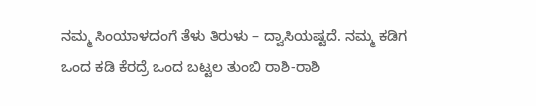ನಮ್ಮ ಸಿಂಯಾಳದಂಗೆ ತೆಳು ತಿರುಳು – ದ್ವಾಸಿಯಷ್ಟದೆ. ನಮ್ಮ ಕಡಿಗ ಒಂದ ಕಡಿ ಕೆರದ್ರೆ ಒಂದ ಬಟ್ಟಲ ತುಂಬಿ ರಾಶಿ-ರಾಶಿ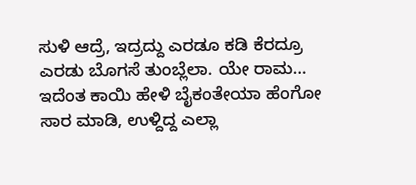ಸುಳಿ ಆದ್ರೆ, ಇದ್ರದ್ದು ಎರಡೂ ಕಡಿ ಕೆರದ್ರೂ ಎರಡು ಬೊಗಸೆ ತುಂಬ್ಲೆಲಾ‌‌. ಯೇ ರಾಮ… ಇದೆಂತ ಕಾಯಿ ಹೇಳಿ ಬೈಕಂತೇಯಾ ಹೆಂಗೋ ಸಾರ ಮಾಡಿ, ಉಳ್ದಿದ್ದ ಎಲ್ಲಾ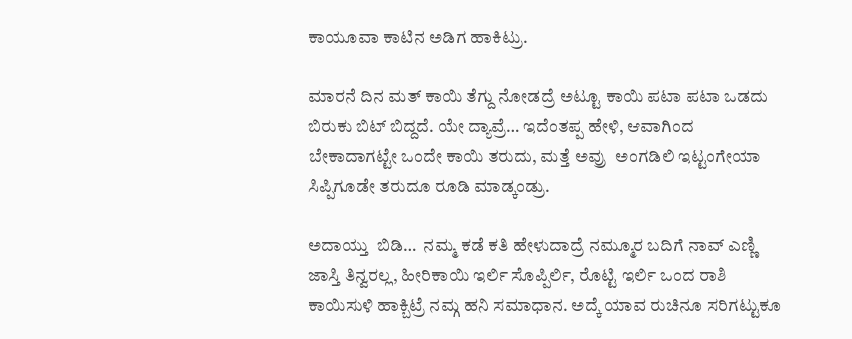ಕಾಯೂವಾ ಕಾಟಿನ ಅಡಿಗ ಹಾಕಿಟ್ರು.

ಮಾರನೆ ದಿನ ಮತ್ ಕಾಯಿ ತೆಗ್ದು ನೋಡದ್ರೆ ಅಟ್ಟೂ ಕಾಯಿ ಪಟಾ ಪಟಾ ಒಡದು ಬಿರುಕು ಬಿಟ್ ಬಿದ್ದದೆ. ಯೇ ದ್ಯಾವ್ರೆ… ಇದೆಂತಪ್ಪ ಹೇಳಿ, ಆವಾಗಿಂದ ಬೇಕಾದಾಗಟ್ಟೇ ಒಂದೇ ಕಾಯಿ ತರುದು, ಮತ್ತೆ ಅವ್ರು  ಅಂಗಡಿಲಿ ಇಟ್ಟಂಗೇಯಾ ಸಿಪ್ಪಿಗೂಡೇ ತರುದೂ ರೂಡಿ ಮಾಡ್ಕಂಡ್ರು.

ಅದಾಯ್ತು  ಬಿಡಿ…  ನಮ್ಮ ಕಡೆ ಕತಿ ಹೇಳುದಾದ್ರೆ ನಮ್ಮೂರ ಬದಿಗೆ ನಾವ್ ಎಣ್ಣಿ ಜಾಸ್ತಿ ತಿನ್ವರಲ್ಲ, ಹೀರಿಕಾಯಿ ಇರ್ಲಿ ಸೊಪ್ಪಿರ್ಲಿ, ರೊಟ್ಟಿ ಇರ್ಲಿ ಒಂದ ರಾಶಿ ಕಾಯಿಸುಳಿ ಹಾಕ್ಬಿಟ್ರೆ ನಮ್ಗ ಹನಿ‌ ಸಮಾಧಾನ. ಅದ್ಕೆ ಯಾವ ರುಚಿನೂ ಸರಿಗಟ್ಟುಕೂ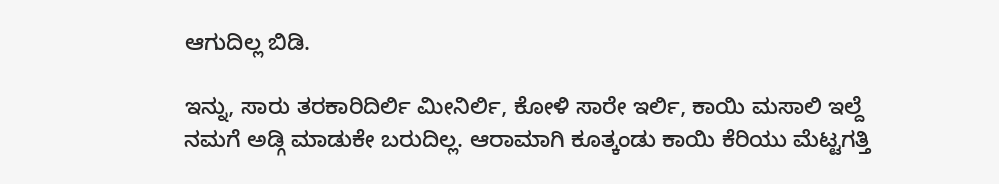ಆಗುದಿಲ್ಲ ಬಿಡಿ.

ಇನ್ನು, ಸಾರು ತರಕಾರಿದಿರ್ಲಿ ಮೀನಿರ್ಲಿ, ಕೋಳಿ ಸಾರೇ ಇರ್ಲಿ, ಕಾಯಿ ಮಸಾಲಿ ಇಲ್ದೆ ನಮಗೆ ಅಡ್ಗಿ ಮಾಡುಕೇ ಬರುದಿಲ್ಲ. ಆರಾಮಾಗಿ ಕೂತ್ಕಂಡು ಕಾಯಿ ಕೆರಿಯು ಮೆಟ್ಟಗತ್ತಿ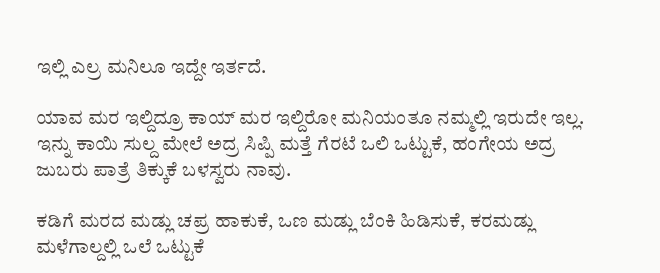ಇಲ್ಲಿ ಎಲ್ರ ಮನಿಲೂ ಇದ್ದೇ ಇರ್ತದೆ.

ಯಾವ ಮರ ಇಲ್ದಿದ್ರೂ ಕಾಯ್ ಮರ ಇಲ್ದಿರೋ ಮನಿಯಂತೂ ನಮ್ಮಲ್ಲಿ ಇರುದೇ ಇಲ್ಲ. ಇನ್ನು ಕಾಯಿ ಸುಲ್ದ ಮೇಲೆ ಅದ್ರ ಸಿಪ್ಪಿ ಮತ್ತೆ ಗೆರಟೆ ಒಲಿ‌ ಒಟ್ಟುಕೆ, ಹಂಗೇಯ ಅದ್ರ ಜುಬರು ಪಾತ್ರೆ ತಿಕ್ಕುಕೆ ಬಳಸ್ವರು ನಾವು.

ಕಡಿಗೆ ಮರದ ಮಡ್ಲು ಚಪ್ರ ಹಾಕುಕೆ, ಒಣ ಮಡ್ಲು ಬೆಂಕಿ ಹಿಡಿಸುಕೆ, ಕರಮಡ್ಲು ಮಳೆಗಾಲ್ದಲ್ಲಿ ಒಲೆ ಒಟ್ಟುಕೆ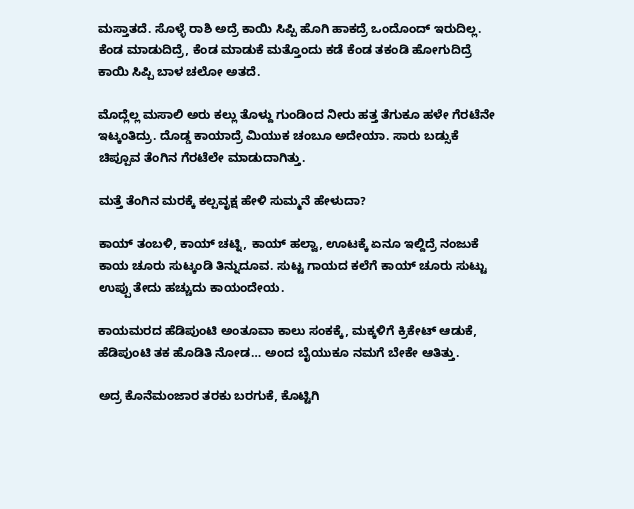ಮಸ್ತಾತದೆ. ಸೊಳ್ಳೆ ರಾಶಿ ಅದ್ರೆ ಕಾಯಿ ಸಿಪ್ಪಿ ಹೊಗಿ ಹಾಕದ್ರೆ ಒಂದೊಂದ್ ಇರುದಿಲ್ಲ. ಕೆಂಡ ಮಾಡುದಿದ್ರೆ, ಕೆಂಡ ಮಾಡುಕೆ ಮತ್ತೊಂದು ಕಡೆ ಕೆಂಡ ತಕಂಡಿ ಹೋಗುದಿದ್ರೆ ಕಾಯಿ ಸಿಪ್ಪಿ ಬಾಳ ಚಲೋ ಅತದೆ.

ಮೊದ್ಲೆಲ್ಲ ಮಸಾಲಿ ಅರು ಕಲ್ಲು ತೊಳ್ದು ಗುಂಡಿಂದ ನೀರು ಹತ್ತ ತೆಗುಕೂ ಹಳೇ ಗೆರಟೆನೇ ಇಟ್ಕಂತಿದ್ರು. ದೊಡ್ಡ ಕಾಯಾದ್ರೆ ಮಿಯುಕ ಚಂಬೂ ಅದೇಯಾ. ಸಾರು ಬಡ್ಸುಕೆ ಚಿಪ್ಪೂವ ತೆಂಗಿನ ಗೆರಟೆಲೇ ಮಾಡುದಾಗಿತ್ತು.

ಮತ್ತೆ ತೆಂಗಿನ ಮರಕ್ಕೆ ಕಲ್ಪವೃಕ್ಷ ಹೇಳಿ ಸುಮ್ಮನೆ ಹೇಳುದಾ?

ಕಾಯ್ ತಂಬಳಿ, ಕಾಯ್ ಚಟ್ನಿ, ಕಾಯ್ ಹಲ್ವಾ, ಊಟಕ್ಕೆ ಏನೂ ಇಲ್ದಿದ್ರೆ ನಂಜುಕೆ ಕಾಯ ಚೂರು ಸುಟ್ಕಂಡಿ ತಿನ್ನುದೂವ. ಸುಟ್ಟ ಗಾಯದ ಕಲೆಗೆ ಕಾಯ್ ಚೂರು ಸುಟ್ಟು ಉಪ್ಪು ತೇದು ಹಚ್ಚುದು ಕಾಯಂದೇಯ.

ಕಾಯಮರದ ಹೆಡಿಪುಂಟಿ ಅಂತೂವಾ ಕಾಲು ಸಂಕಕ್ಕೆ, ಮಕ್ಕಳಿಗೆ ಕ್ರಿಕೇಟ್ ಆಡುಕೆ, ಹೆಡಿಪುಂಟಿ ತಕ ಹೊಡಿತಿ ನೋಡ… ಅಂದ ಬೈಯುಕೂ ನಮಗೆ ಬೇಕೇ ಆತಿತ್ತು.

ಅದ್ರ ಕೊನೆಮಂಜಾರ ತರಕು ಬರಗುಕೆ, ಕೊಟ್ಟಿಗಿ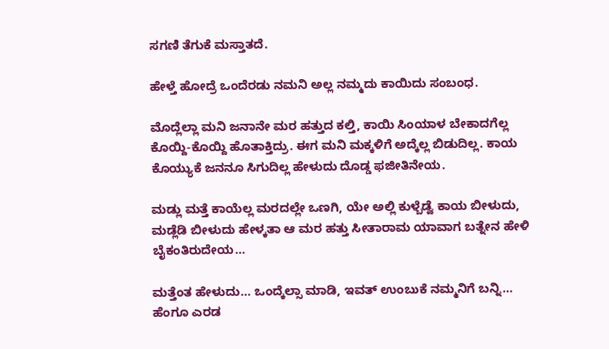ಸಗಣಿ ತೆಗುಕೆ ಮಸ್ತಾತದೆ.

ಹೇಳ್ತೆ ಹೋದ್ರೆ ಒಂದೆರಡು ನಮನಿ ಅಲ್ಲ ನಮ್ಮದು ಕಾಯಿದು ಸಂಬಂಧ.

ಮೊದ್ಲೆಲ್ಲಾ ಮನಿ ಜನಾನೇ ಮರ ಹತ್ತುದ ಕಲ್ತಿ, ಕಾಯಿ ಸಿಂಯಾಳ ಬೇಕಾದಗೆಲ್ಲ ಕೊಯ್ದಿ-ಕೊಯ್ದಿ ಹೊತಾಕ್ತಿದ್ರು. ಈಗ ಮನಿ ಮಕ್ಕಳಿಗೆ ಅದ್ಕೆಲ್ಲ ಬಿಡುದಿಲ್ಲ. ಕಾಯ ಕೊಯ್ಯುಕೆ ಜನನೂ ಸಿಗುದಿಲ್ಲ ಹೇಳುದು ದೊಡ್ಡ ಫಜೀತಿನೇಯ.

ಮಡ್ಲು ಮತ್ತೆ ಕಾಯೆಲ್ಲ ಮರದಲ್ಲೇ ಒಣಗಿ, ಯೇ ಅಲ್ಲಿ ಕುಳ್ಬೆಡ್ವೆ ಕಾಯ ಬೀಳುದು, ಮಡ್ಲೆಡಿ ಬೀಳುದು ಹೇಳ್ಕತಾ ಆ ಮರ ಹತ್ತು ಸೀತಾರಾಮ ಯಾವಾಗ ಬತ್ನೇನ ಹೇಳಿ ಬೈಕಂತಿರುದೇಯ…

ಮತ್ತೆಂತ ಹೇಳುದು… ಒಂದ್ಕೆಲ್ಸಾ ಮಾಡಿ, ಇವತ್ ಉಂಬುಕೆ ನಮ್ಮನಿಗೆ ಬನ್ನಿ… ಹೆಂಗೂ ಎರಡ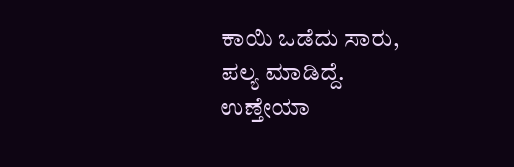ಕಾಯಿ ಒಡೆದು ಸಾರು, ಪಲ್ಯ ಮಾಡಿದ್ದೆ. ಉಣ್ತೇಯಾ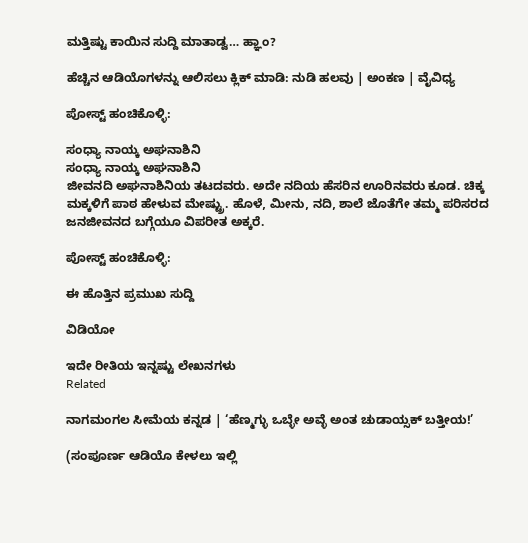ಮತ್ತಿಷ್ಟು ಕಾಯಿನ ಸುದ್ದಿ‌ ಮಾತಾಡ್ವ… ಹ್ಞಾಂ?

ಹೆಚ್ಚಿನ ಆಡಿಯೊಗಳನ್ನು ಆಲಿಸಲು ಕ್ಲಿಕ್ ಮಾಡಿ: ನುಡಿ ಹಲವು | ಅಂಕಣ | ವೈವಿಧ್ಯ

ಪೋಸ್ಟ್ ಹಂಚಿಕೊಳ್ಳಿ:

ಸಂಧ್ಯಾ ನಾಯ್ಕ ಅಘನಾಶಿನಿ
ಸಂಧ್ಯಾ ನಾಯ್ಕ ಅಘನಾಶಿನಿ
ಜೀವನದಿ ಅಘನಾಶಿನಿಯ ತಟದವರು. ಅದೇ ನದಿಯ ಹೆಸರಿನ ಊರಿನವರು ಕೂಡ. ಚಿಕ್ಕ ಮಕ್ಕಳಿಗೆ ಪಾಠ ಹೇಳುವ ಮೇಷ್ಟ್ರು. ಹೊಳೆ, ಮೀನು, ನದಿ, ಶಾಲೆ ಜೊತೆಗೇ ತಮ್ಮ ಪರಿಸರದ ಜನಜೀವನದ ಬಗ್ಗೆಯೂ ವಿಪರೀತ ಅಕ್ಕರೆ.

ಪೋಸ್ಟ್ ಹಂಚಿಕೊಳ್ಳಿ:

ಈ ಹೊತ್ತಿನ ಪ್ರಮುಖ ಸುದ್ದಿ

ವಿಡಿಯೋ

ಇದೇ ರೀತಿಯ ಇನ್ನಷ್ಟು ಲೇಖನಗಳು
Related

ನಾಗಮಂಗಲ ಸೀಮೆಯ ಕನ್ನಡ | ‘ಹೆಣ್ಮಗ್ಳು ಒಬ್ಳೇ ಅವ್ಳೆ ಅಂತ ಚುಡಾಯ್ಸಕ್ ಬತ್ತೀಯ!’

(ಸಂಪೂರ್ಣ ಆಡಿಯೊ ಕೇಳಲು ಇಲ್ಲಿ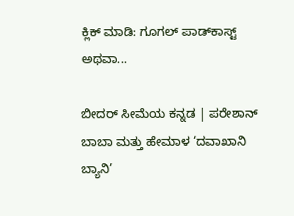ಕ್ಲಿಕ್ ಮಾಡಿ: ಗೂಗಲ್ ಪಾಡ್‌ಕಾಸ್ಟ್ ಅಥವಾ...

ಬೀದರ್ ಸೀಮೆಯ ಕನ್ನಡ | ಪರೇಶಾನ್ ಬಾಬಾ ಮತ್ತು ಹೇಮಾಳ ‘ದವಾಖಾನಿ ಬ್ಯಾನಿ’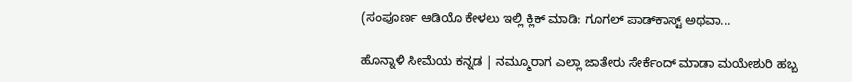(ಸಂಪೂರ್ಣ ಆಡಿಯೊ ಕೇಳಲು ಇಲ್ಲಿ ಕ್ಲಿಕ್ ಮಾಡಿ: ಗೂಗಲ್ ಪಾಡ್‌ಕಾಸ್ಟ್ ಅಥವಾ...

ಹೊನ್ನಾಳಿ ಸೀಮೆಯ ಕನ್ನಡ | ನಮ್ಮೂರಾಗ ಎಲ್ಲಾ ಜಾತೇರು ಸೇರ್ಕೆಂದ್ ಮಾಡಾ ಮಯೇಶುರಿ ಹಬ್ಬ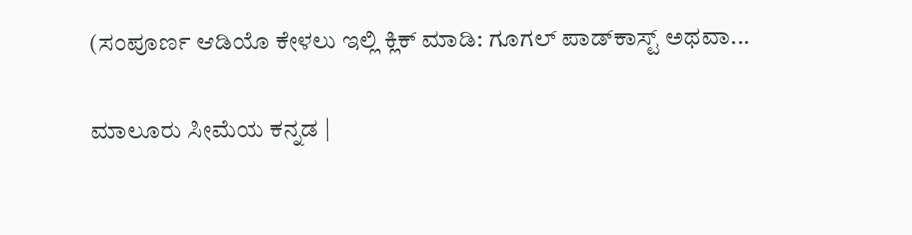(ಸಂಪೂರ್ಣ ಆಡಿಯೊ ಕೇಳಲು ಇಲ್ಲಿ ಕ್ಲಿಕ್ ಮಾಡಿ: ಗೂಗಲ್ ಪಾಡ್‌ಕಾಸ್ಟ್ ಅಥವಾ...

ಮಾಲೂರು ಸೀಮೆಯ ಕನ್ನಡ |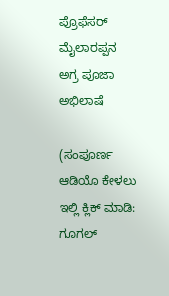ಪ್ರೊಫೆಸರ್ ಮೈಲಾರಪ್ಪನ ಅಗ್ರ ಪೂಜಾ ಅಭಿಲಾಷೆ

(ಸಂಪೂರ್ಣ ಆಡಿಯೊ ಕೇಳಲು ಇಲ್ಲಿ ಕ್ಲಿಕ್ ಮಾಡಿ: ಗೂಗಲ್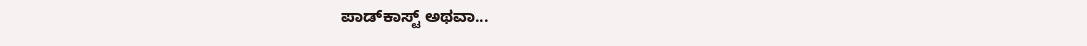ಪಾಡ್‌ಕಾಸ್ಟ್ ಅಥವಾ...